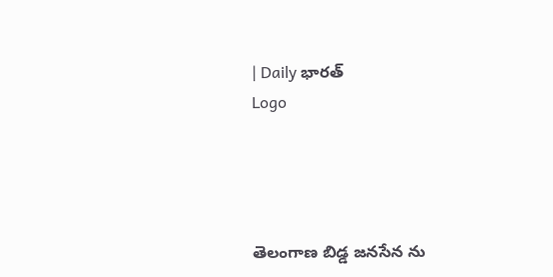| Daily భారత్
Logo




తెలంగాణ బిడ్డ జనసేన ను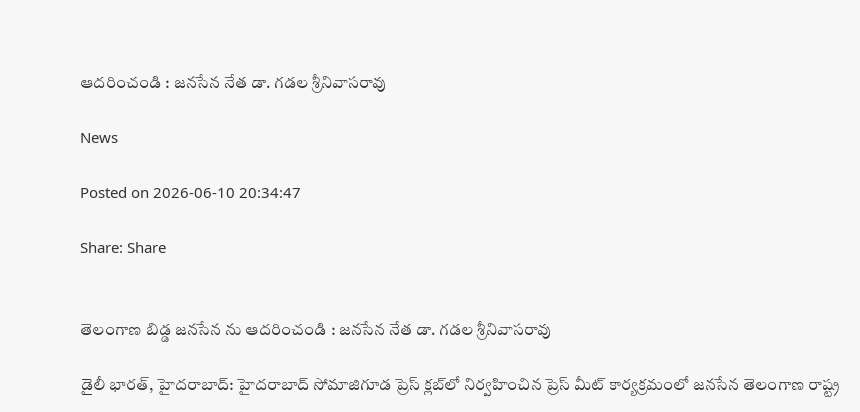ఆదరించండి : జనసేన నేత డా. గడల శ్రీనివాసరావు

News

Posted on 2026-06-10 20:34:47

Share: Share


తెలంగాణ బిడ్డ జనసేన ను ఆదరించండి : జనసేన నేత డా. గడల శ్రీనివాసరావు

డైలీ భారత్, హైదరాబాద్: హైదరాబాద్ సోమాజిగూడ ప్రెస్ క్లబ్‌లో నిర్వహించిన ప్రెస్ మీట్ కార్యక్రమంలో జనసేన తెలంగాణ రాష్ట్ర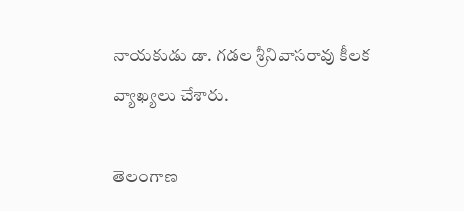నాయకుడు డా. గడల శ్రీనివాసరావు కీలక వ్యాఖ్యలు చేశారు.

తెలంగాణ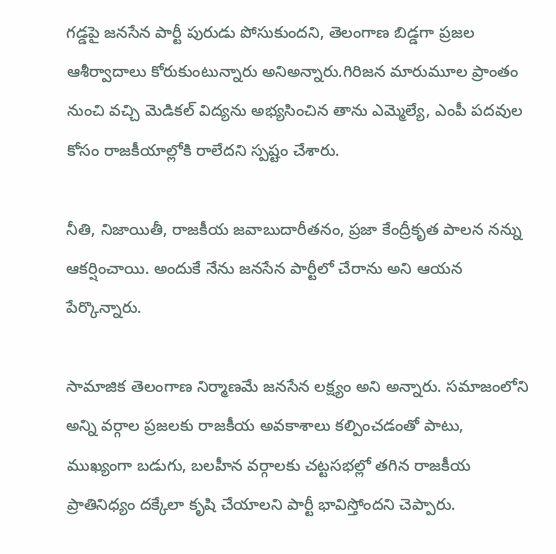గడ్డపై జనసేన పార్టీ పురుడు పోసుకుందని, తెలంగాణ బిడ్డగా ప్రజల ఆశీర్వాదాలు కోరుకుంటున్నారు అనిఅన్నారు.గిరిజన మారుమూల ప్రాంతం నుంచి వచ్చి మెడికల్ విద్యను అభ్యసించిన తాను ఎమ్మెల్యే, ఎంపీ పదవుల కోసం రాజకీయాల్లోకి రాలేదని స్పష్టం చేశారు.

నీతి, నిజాయితీ, రాజకీయ జవాబుదారీతనం, ప్రజా కేంద్రీకృత పాలన నన్ను ఆకర్షించాయి. అందుకే నేను జనసేన పార్టీలో చేరాను అని ఆయన పేర్కొన్నారు.

సామాజిక తెలంగాణ నిర్మాణమే జనసేన లక్ష్యం అని అన్నారు. సమాజంలోని అన్ని వర్గాల ప్రజలకు రాజకీయ అవకాశాలు కల్పించడంతో పాటు, ముఖ్యంగా బడుగు, బలహీన వర్గాలకు చట్టసభల్లో తగిన రాజకీయ ప్రాతినిధ్యం దక్కేలా కృషి చేయాలని పార్టీ భావిస్తోందని చెప్పారు.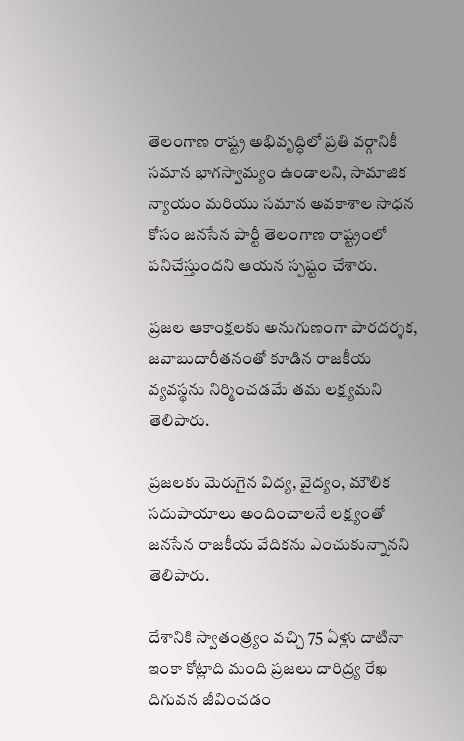తెలంగాణ రాష్ట్ర అభివృద్ధిలో ప్రతి వర్గానికీ సమాన భాగస్వామ్యం ఉండాలని, సామాజిక న్యాయం మరియు సమాన అవకాశాల సాధన కోసం జనసేన పార్టీ తెలంగాణ రాష్ట్రంలో పనిచేస్తుందని ఆయన స్పష్టం చేశారు.

ప్రజల ఆకాంక్షలకు అనుగుణంగా పారదర్శక, జవాబుదారీతనంతో కూడిన రాజకీయ వ్యవస్థను నిర్మించడమే తమ లక్ష్యమని తెలిపారు.

ప్రజలకు మెరుగైన విద్య, వైద్యం, మౌలిక సదుపాయాలు అందించాలనే లక్ష్యంతో జనసేన రాజకీయ వేదికను ఎంచుకున్నానని తెలిపారు.

దేశానికి స్వాతంత్ర్యం వచ్చి 75 ఏళ్లు దాటినా ఇంకా కోట్లాది మంది ప్రజలు దారిద్ర్య రేఖ దిగువన జీవించడం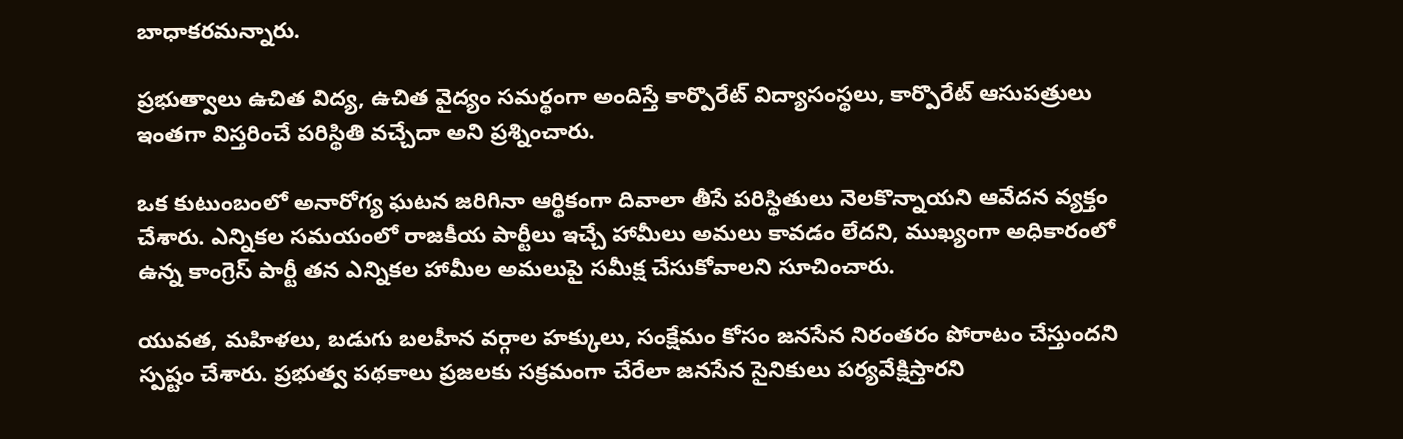బాధాకరమన్నారు.

ప్రభుత్వాలు ఉచిత విద్య, ఉచిత వైద్యం సమర్థంగా అందిస్తే కార్పొరేట్ విద్యాసంస్థలు, కార్పొరేట్ ఆసుపత్రులు ఇంతగా విస్తరించే పరిస్థితి వచ్చేదా అని ప్రశ్నించారు.

ఒక కుటుంబంలో అనారోగ్య ఘటన జరిగినా ఆర్థికంగా దివాలా తీసే పరిస్థితులు నెలకొన్నాయని ఆవేదన వ్యక్తం చేశారు. ఎన్నికల సమయంలో రాజకీయ పార్టీలు ఇచ్చే హామీలు అమలు కావడం లేదని, ముఖ్యంగా అధికారంలో ఉన్న కాంగ్రెస్ పార్టీ తన ఎన్నికల హామీల అమలుపై సమీక్ష చేసుకోవాలని సూచించారు.

యువత, మహిళలు, బడుగు బలహీన వర్గాల హక్కులు, సంక్షేమం కోసం జనసేన నిరంతరం పోరాటం చేస్తుందని స్పష్టం చేశారు. ప్రభుత్వ పథకాలు ప్రజలకు సక్రమంగా చేరేలా జనసేన సైనికులు పర్యవేక్షిస్తారని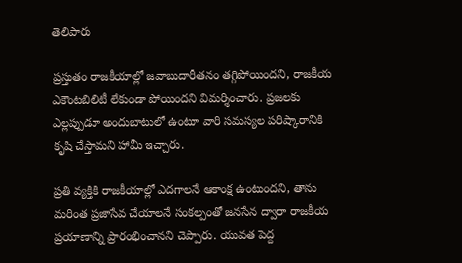తెలిపారు

ప్రస్తుతం రాజకీయాల్లో జవాబుదారీతనం తగ్గిపోయిందని, రాజకీయ ఎకౌంటబిలిటీ లేకుండా పోయిందని విమర్శించారు. ప్రజలకు ఎల్లప్పుడూ అందుబాటులో ఉంటూ వారి సమస్యల పరిష్కారానికి కృషి చేస్తామని హామీ ఇచ్చారు.

ప్రతి వ్యక్తికి రాజకీయాల్లో ఎదగాలనే ఆకాంక్ష ఉంటుందని, తాను మరింత ప్రజాసేవ చేయాలనే సంకల్పంతో జనసేన ద్వారా రాజకీయ ప్రయాణాన్ని ప్రారంభించానని చెప్పారు. యువత పెద్ద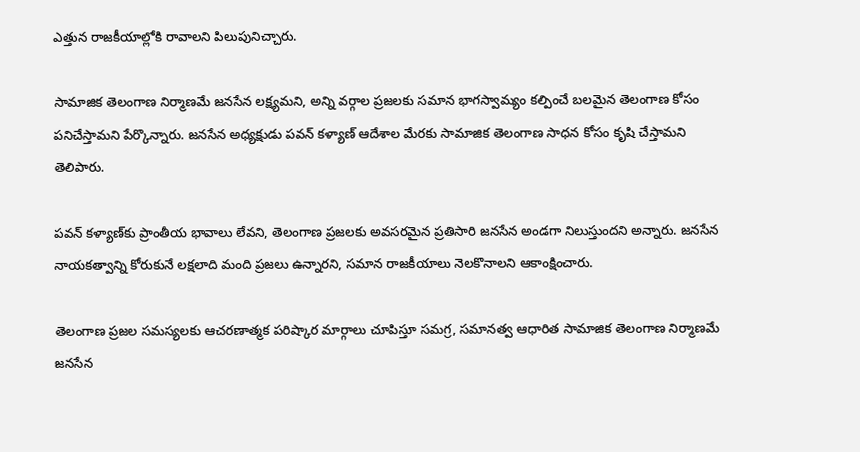ఎత్తున రాజకీయాల్లోకి రావాలని పిలుపునిచ్చారు.

సామాజిక తెలంగాణ నిర్మాణమే జనసేన లక్ష్యమని, అన్ని వర్గాల ప్రజలకు సమాన భాగస్వామ్యం కల్పించే బలమైన తెలంగాణ కోసం పనిచేస్తామని పేర్కొన్నారు. జనసేన అధ్యక్షుడు పవన్ కళ్యాణ్ ఆదేశాల మేరకు సామాజిక తెలంగాణ సాధన కోసం కృషి చేస్తామని తెలిపారు.

పవన్ కళ్యాణ్‌కు ప్రాంతీయ భావాలు లేవని, తెలంగాణ ప్రజలకు అవసరమైన ప్రతిసారి జనసేన అండగా నిలుస్తుందని అన్నారు. జనసేన నాయకత్వాన్ని కోరుకునే లక్షలాది మంది ప్రజలు ఉన్నారని, సమాన రాజకీయాలు నెలకొనాలని ఆకాంక్షించారు.

తెలంగాణ ప్రజల సమస్యలకు ఆచరణాత్మక పరిష్కార మార్గాలు చూపిస్తూ సమగ్ర, సమానత్వ ఆధారిత సామాజిక తెలంగాణ నిర్మాణమే జనసేన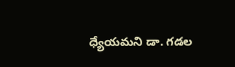ధ్యేయమని డా. గడల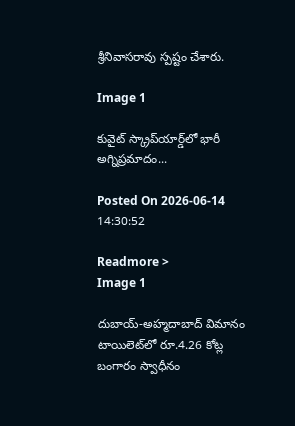శ్రీనివాసరావు స్పష్టం చేశారు.

Image 1

కువైట్ స్క్రాప్‌యార్డ్‌లో భారీ అగ్నిప్రమాదం...

Posted On 2026-06-14 14:30:52

Readmore >
Image 1

దుబాయ్-అహ్మదాబాద్ విమానం టాయిలెట్‌లో రూ.4.26 కోట్ల బంగారం స్వాధీనం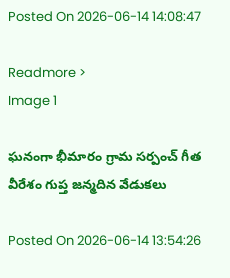Posted On 2026-06-14 14:08:47

Readmore >
Image 1

ఘనంగా భీమారం గ్రామ సర్పంచ్ గీత వీరేశం గుప్త జన్మదిన వేడుకలు

Posted On 2026-06-14 13:54:26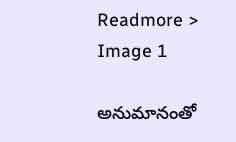Readmore >
Image 1

అనుమానంతో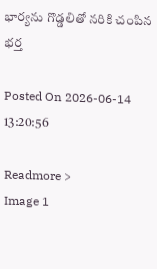భార్యను గొడ్డలితో నరికి చంపిన భర్త

Posted On 2026-06-14 13:20:56

Readmore >
Image 1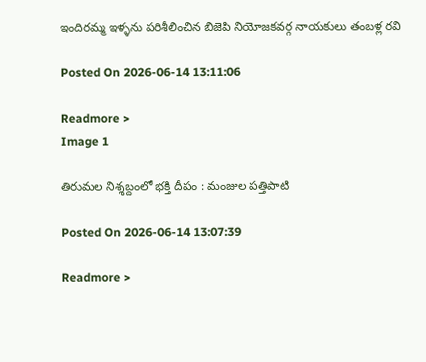ఇందిరమ్మ ఇళ్ళను పరిశీలించిన బిజెపి నియోజకవర్గ నాయకులు తంబళ్ల రవి

Posted On 2026-06-14 13:11:06

Readmore >
Image 1

తిరుమల నిశ్శబ్దంలో భక్తి దీపం : మంజుల పత్తిపాటి

Posted On 2026-06-14 13:07:39

Readmore >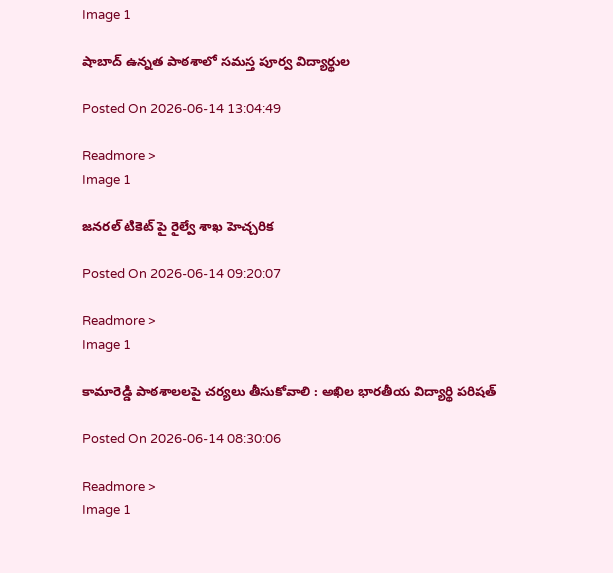Image 1

షాబాద్‌ ఉన్నత పాఠశాలో సమస్త పూర్వ విద్యార్థుల

Posted On 2026-06-14 13:04:49

Readmore >
Image 1

జనరల్ టికెట్ పై రైల్వే శాఖ హెచ్చరిక

Posted On 2026-06-14 09:20:07

Readmore >
Image 1

కామారెడ్డి పాఠశాలలపై చర్యలు తీసుకోవాలి : అఖిల భారతీయ విద్యార్థి పరిషత్

Posted On 2026-06-14 08:30:06

Readmore >
Image 1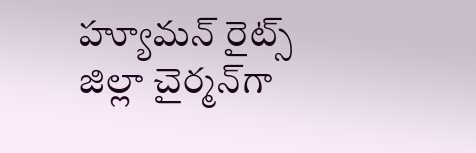హ్యూమన్‌ రైట్స్‌ జిల్లా చైర్మన్‌గా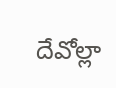దేవోల్లా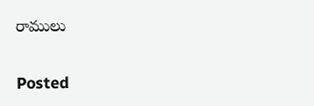రాములు

Posted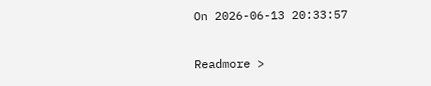On 2026-06-13 20:33:57

Readmore >